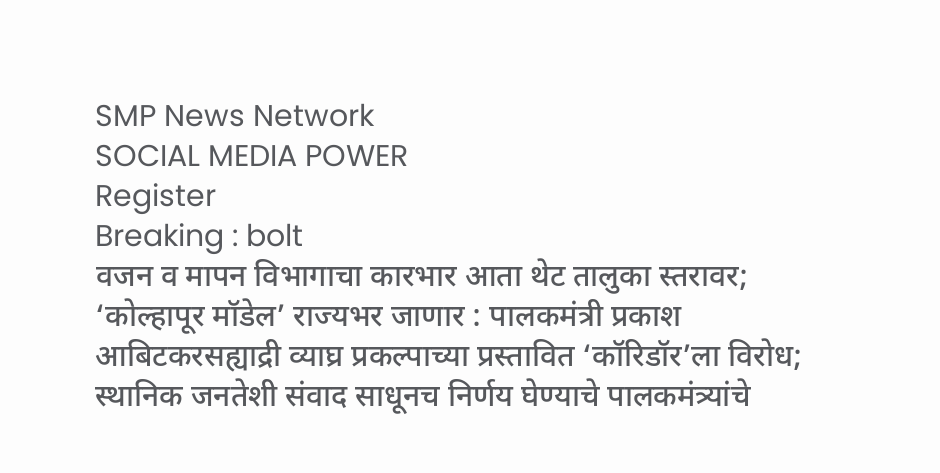SMP News Network
SOCIAL MEDIA POWER
Register
Breaking : bolt
वजन व मापन विभागाचा कारभार आता थेट तालुका स्तरावर; ‘कोल्हापूर मॉडेल’ राज्यभर जाणार : पालकमंत्री प्रकाश आबिटकरसह्याद्री व्याघ्र प्रकल्पाच्या प्रस्तावित ‘कॉरिडॉर’ला विरोध; स्थानिक जनतेशी संवाद साधूनच निर्णय घेण्याचे पालकमंत्र्यांचे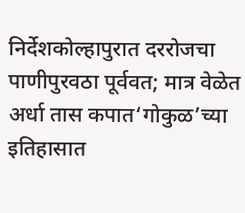निर्देशकोल्हापुरात दररोजचा पाणीपुरवठा पूर्ववत; मात्र वेळेत अर्धा तास कपात‘गोकुळ’च्या इतिहासात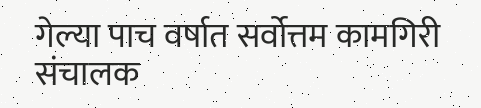गेल्या पाच वर्षात सर्वोत्तम कामगिरी संचालक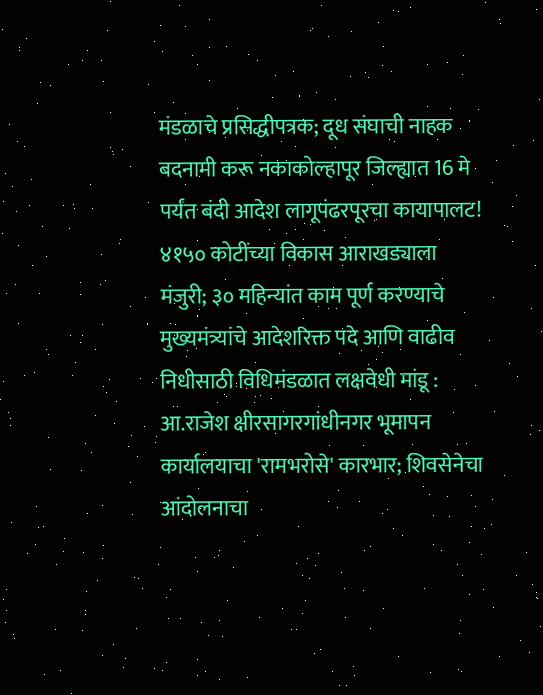मंडळाचे प्रसिद्धीपत्रक; दूध संघाची नाहक बदनामी करू नकाकोल्हापूर जिल्ह्यात 16 मे पर्यंत बंदी आदेश लागूपंढरपूरचा कायापालट! ४१५० कोटींच्या विकास आराखड्याला मंजुरी; ३० महिन्यांत काम पूर्ण करण्याचे मुख्यमंत्र्यांचे आदेशरिक्त पदे आणि वाढीव निधीसाठी विधिमंडळात लक्षवेधी मांडू : आ.राजेश क्षीरसागरगांधीनगर भूमापन कार्यालयाचा 'रामभरोसे' कारभार; शिवसेनेचा आंदोलनाचा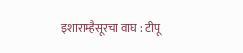इशाराम्हैसूरचा वाघ : टीपू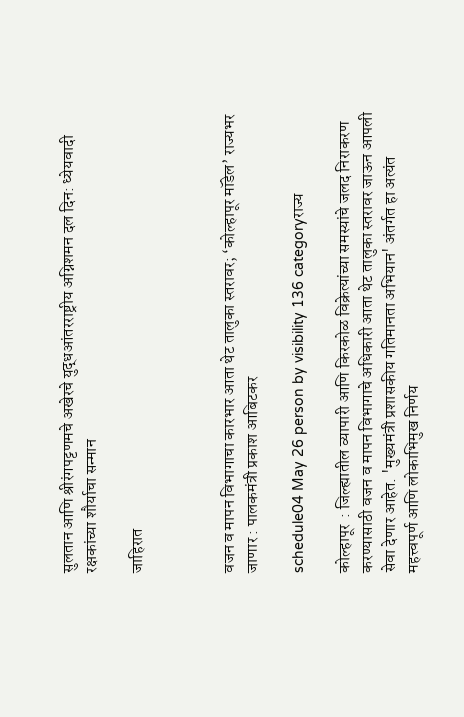सुलतान आणि श्रीरंगपट्टणमचे अखेरचे युद्धआंतरराष्ट्रीय अग्निशमन दल दिन: ध्येयवादी रक्षकांच्या शौर्याचा सन्मान

जाहिरात



वजन व मापन विभागाचा कारभार आता थेट तालुका स्तरावर; ‘कोल्हापूर मॉडेल’ राज्यभर जाणार : पालकमंत्री प्रकाश आबिटकर

schedule04 May 26 person by visibility 136 categoryराज्य

कोल्हापूर  : जिल्ह्यातील व्यापारी आणि किरकोळ विक्रेत्यांच्या समस्यांचे जलद निराकरण करण्यासाठी वजन व मापन विभागाचे अधिकारी आता थेट तालुका स्तरावर जाऊन आपली सेवा देणार आहेत. 'मुख्यमंत्री प्रशासकीय गतिमानता अभियान' अंतर्गत हा अत्यंत महत्त्वपूर्ण आणि लोकाभिमुख निर्णय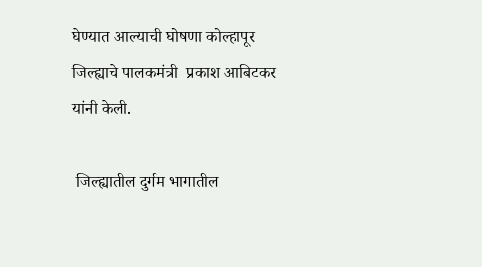घेण्यात आल्याची घोषणा कोल्हापूर जिल्ह्याचे पालकमंत्री  प्रकाश आबिटकर यांनी केली.

 जिल्ह्यातील दुर्गम भागातील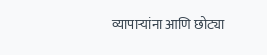व्यापाऱ्यांना आणि छोट्या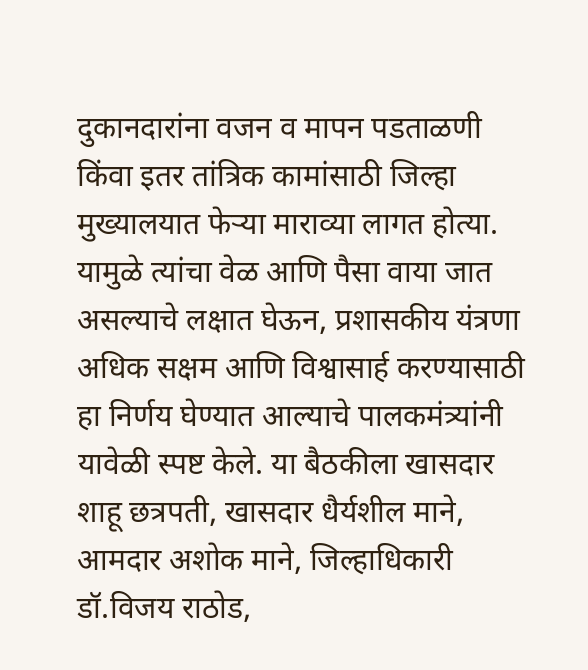दुकानदारांना वजन व मापन पडताळणी किंवा इतर तांत्रिक कामांसाठी जिल्हा मुख्यालयात फेऱ्या माराव्या लागत होत्या. यामुळे त्यांचा वेळ आणि पैसा वाया जात असल्याचे लक्षात घेऊन, प्रशासकीय यंत्रणा अधिक सक्षम आणि विश्वासार्ह करण्यासाठी हा निर्णय घेण्यात आल्याचे पालकमंत्र्यांनी यावेळी स्पष्ट केले. या बैठकीला खासदार शाहू छत्रपती, खासदार धैर्यशील माने, आमदार अशोक माने, जिल्हाधिकारी डॉ.विजय राठोड,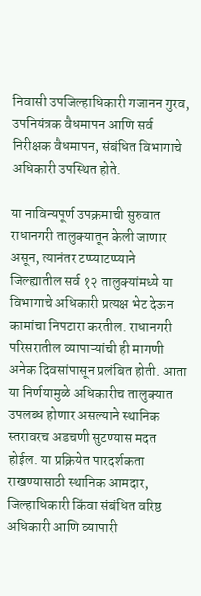निवासी उपजिल्हाधिकारी गजानन गुरव, उपनियंत्रक वैधमापन आणि सर्व निरीक्षक वैधमापन, संबंधित विभागाचे अधिकारी उपस्थित होते.

या नाविन्यपूर्ण उपक्रमाची सुरुवात राधानगरी तालुक्यातून केली जाणार असून, त्यानंतर टप्प्याटप्प्याने जिल्ह्यातील सर्व १२ तालुक्यांमध्ये या विभागाचे अधिकारी प्रत्यक्ष भेट देऊन कामांचा निपटारा करतील. राधानगरी परिसरातील व्यापाऱ्यांची ही मागणी अनेक दिवसांपासून प्रलंबित होती. आता या निर्णयामुळे अधिकारीच तालुक्यात उपलब्ध होणार असल्याने स्थानिक स्तरावरच अडचणी सुटण्यास मदत होईल. या प्रक्रियेत पारदर्शकता राखण्यासाठी स्थानिक आमदार, जिल्हाधिकारी किंवा संबंधित वरिष्ठ अधिकारी आणि व्यापारी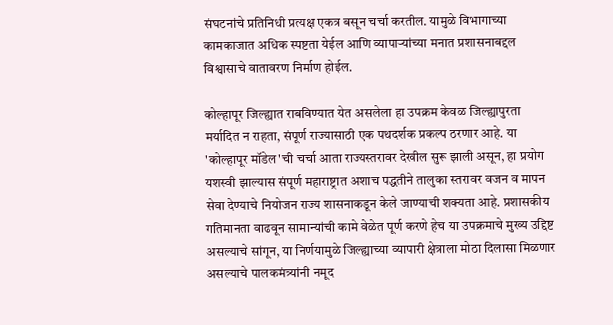संघटनांचे प्रतिनिधी प्रत्यक्ष एकत्र बसून चर्चा करतील. यामुळे विभागाच्या कामकाजात अधिक स्पष्टता येईल आणि व्यापाऱ्यांच्या मनात प्रशासनाबद्दल विश्वासाचे वातावरण निर्माण होईल.

कोल्हापूर जिल्ह्यात राबविण्यात येत असलेला हा उपक्रम केवळ जिल्ह्यापुरता मर्यादित न राहता, संपूर्ण राज्यासाठी एक पथदर्शक प्रकल्प ठरणार आहे. या 'कोल्हापूर मॉडेल'ची चर्चा आता राज्यस्तरावर देखील सुरू झाली असून, हा प्रयोग यशस्वी झाल्यास संपूर्ण महाराष्ट्रात अशाच पद्धतीने तालुका स्तरावर वजन व मापन सेवा देण्याचे नियोजन राज्य शासनाकडून केले जाण्याची शक्यता आहे. प्रशासकीय गतिमानता वाढवून सामान्यांची कामे वेळेत पूर्ण करणे हेच या उपक्रमाचे मुख्य उद्दिष्ट असल्याचे सांगून, या निर्णयामुळे जिल्ह्याच्या व्यापारी क्षेत्राला मोठा दिलासा मिळणार असल्याचे पालकमंत्र्यांनी नमूद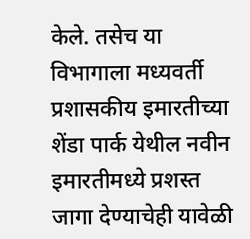केले. तसेच या विभागाला मध्यवर्ती प्रशासकीय इमारतीच्या शेंडा पार्क येथील नवीन इमारतीमध्ये प्रशस्त जागा देण्याचेही यावेळी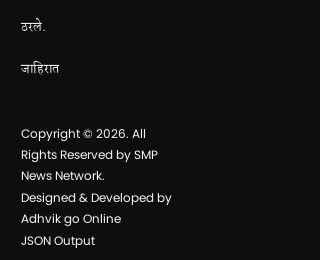ठरले.

जाहिरात


Copyright © 2026. All Rights Reserved by SMP News Network.
Designed & Developed by Adhvik go Online
JSON Output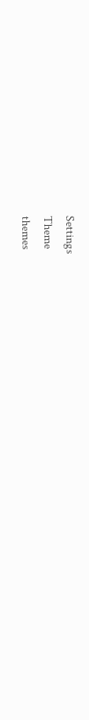Settings
Theme
themes